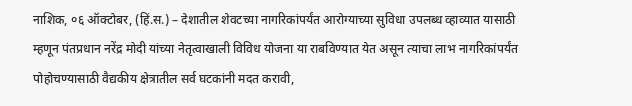नाशिक, ०६ ऑक्टोबर, (हिं.स.) – देशातील शेवटच्या नागरिकांपर्यंत आरोग्याच्या सुविधा उपलब्ध व्हाव्यात यासाठी म्हणून पंतप्रधान नरेंद्र मोदी यांच्या नेतृत्वाखाली विविध योजना या राबविण्यात येत असून त्याचा लाभ नागरिकांपर्यंत पोहोचण्यासाठी वैद्यकीय क्षेत्रातील सर्व घटकांनी मदत करावी,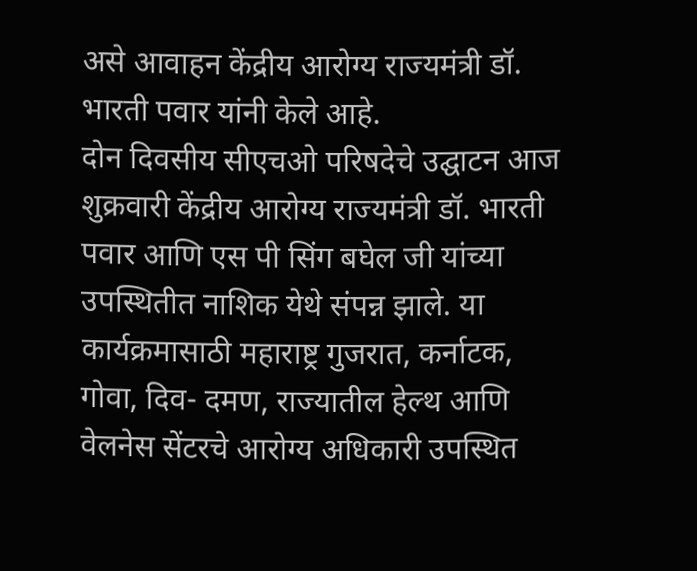असे आवाहन केंद्रीय आरोग्य राज्यमंत्री डॉ. भारती पवार यांनी केले आहे.
दोन दिवसीय सीएचओ परिषदेचे उद्घाटन आज शुक्रवारी केंद्रीय आरोग्य राज्यमंत्री डॉ. भारती पवार आणि एस पी सिंग बघेल जी यांच्या उपस्थितीत नाशिक येथे संपन्न झाले. या कार्यक्रमासाठी महाराष्ट्र गुजरात, कर्नाटक, गोवा, दिव- दमण, राज्यातील हेल्थ आणि वेलनेस सेंटरचे आरोग्य अधिकारी उपस्थित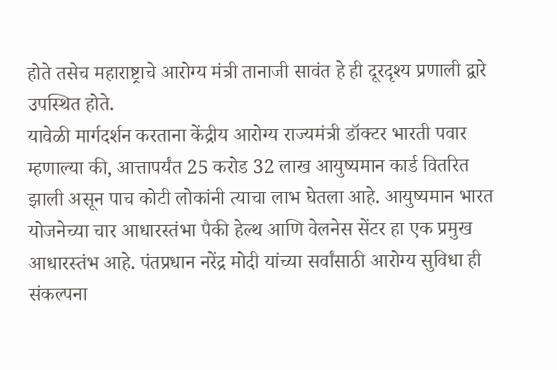होते तसेच महाराष्ट्राचे आरोग्य मंत्री तानाजी सावंत हे ही दूरदृश्य प्रणाली द्वारे उपस्थित होते.
यावेळी मार्गदर्शन करताना केंद्रीय आरोग्य राज्यमंत्री डॉक्टर भारती पवार म्हणाल्या की, आत्तापर्यंत 25 करोड 32 लाख आयुष्यमान कार्ड वितरित झाली असून पाच कोटी लोकांनी त्याचा लाभ घेतला आहे. आयुष्यमान भारत योजनेच्या चार आधारस्तंभा पैकी हेल्थ आणि वेलनेस सेंटर हा एक प्रमुख आधारस्तंभ आहे. पंतप्रधान नरेंद्र मोदी यांच्या सर्वांसाठी आरोग्य सुविधा ही संकल्पना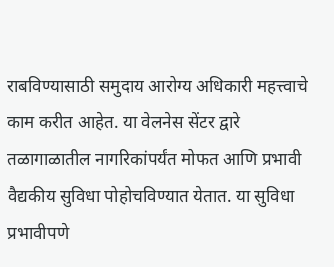राबविण्यासाठी समुदाय आरोग्य अधिकारी महत्त्वाचे काम करीत आहेत. या वेलनेस सेंटर द्वारे तळागाळातील नागरिकांपर्यंत मोफत आणि प्रभावी वैद्यकीय सुविधा पोहोचविण्यात येतात. या सुविधा प्रभावीपणे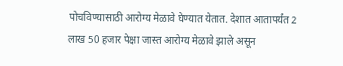पोचविण्यासाठी आरोग्य मेळावे घेण्यात येतात. देशात आतापर्यंत 2 लाख 50 हजार पेक्षा जास्त आरोग्य मेळावे झाले असून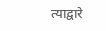त्याद्वारे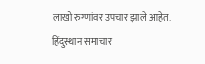लाखो रुग्णांवर उपचार झाले आहेत.
हिंदुस्थान समाचार